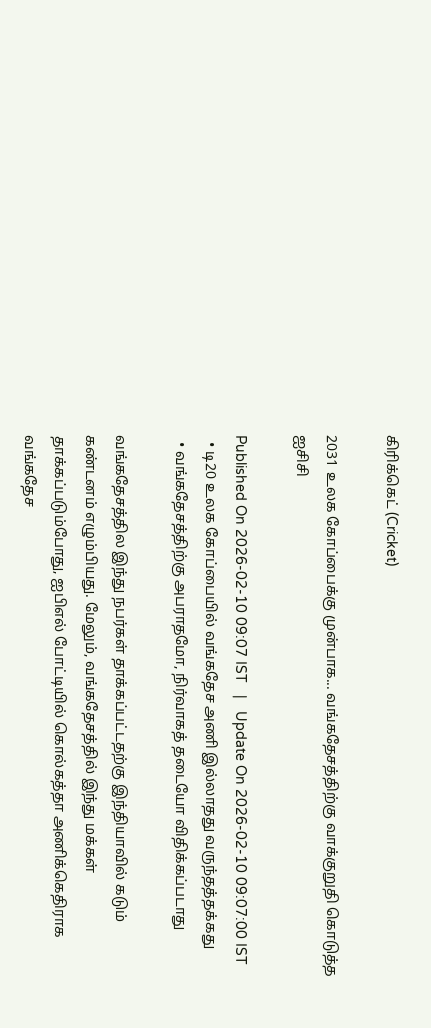கிரிக்கெட் (Cricket)

2031 உலக கோப்பைக்கு முன்பாக... வங்கதேசத்திற்கு வாக்குறுதி கொடுத்த ஐசிசி

Published On 2026-02-10 09:07 IST   |   Update On 2026-02-10 09:07:00 IST
  • டி20 உலக கோப்பையில் வங்கதேச அணி இல்லாதது வருந்தத்தக்கது
  • வங்கதேசத்திற்கு அபராதமோ, நிர்வாகத் தடையோ விதிக்கப்படாது

வங்கதேசத்தில இந்து நபர்கள் தாக்கப்பட்டதற்கு இந்தியாவில் கடும் கண்டனம் எழும்பியது. மேலும், வங்கதேசத்தில் இந்து மக்கள் தாக்கப்படும்போது, ஐபிஎல் போட்டியில் கொல்கத்தா அணிக்கெதிராக வங்கதேச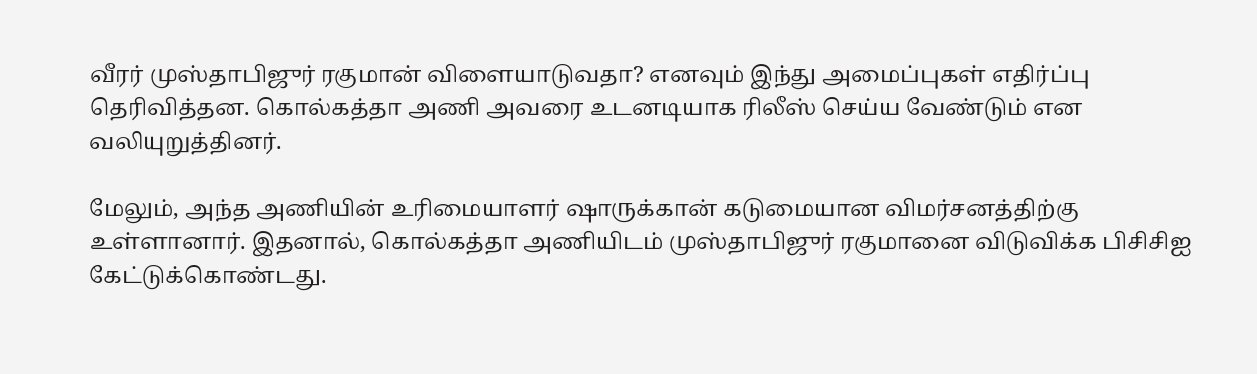வீரர் முஸ்தாபிஜுர் ரகுமான் விளையாடுவதா? எனவும் இந்து அமைப்புகள் எதிர்ப்பு தெரிவித்தன. கொல்கத்தா அணி அவரை உடனடியாக ரிலீஸ் செய்ய வேண்டும் என வலியுறுத்தினர்.

மேலும், அந்த அணியின் உரிமையாளர் ஷாருக்கான் கடுமையான விமர்சனத்திற்கு உள்ளானார். இதனால், கொல்கத்தா அணியிடம் முஸ்தாபிஜுர் ரகுமானை விடுவிக்க பிசிசிஐ கேட்டுக்கொண்டது.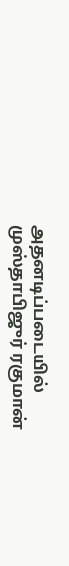அதனடிப்படையில் முஸ்தாபிஜுர் ரகுமான்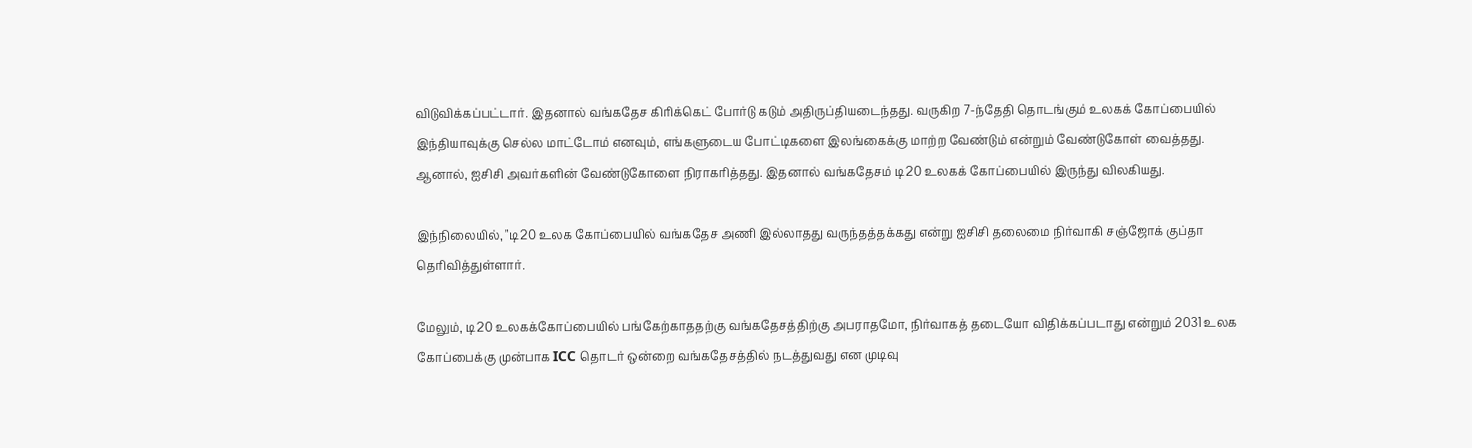விடுவிக்கப்பட்டார். இதனால் வங்கதேச கிரிக்கெட் போர்டு கடும் அதிருப்தியடைந்தது. வருகிற 7-ந்தேதி தொடங்கும் உலகக் கோப்பையில் இந்தியாவுக்கு செல்ல மாட்டோம் எனவும், எங்களுடைய போட்டிகளை இலங்கைக்கு மாற்ற வேண்டும் என்றும் வேண்டுகோள் வைத்தது. ஆனால், ஐசிசி அவர்களின் வேண்டுகோளை நிராகரித்தது. இதனால் வங்கதேசம் டி20 உலகக் கோப்பையில் இருந்து விலகியது.

இந்நிலையில், "டி20 உலக கோப்பையில் வங்கதேச அணி இல்லாதது வருந்தத்தக்கது என்று ஐசிசி தலைமை நிர்வாகி சஞ்ஜோக் குப்தா தெரிவித்துள்ளார்.

மேலும், டி20 உலகக்கோப்பையில் பங்கேற்காததற்கு வங்கதேசத்திற்கு அபராதமோ, நிர்வாகத் தடையோ விதிக்கப்படாது என்றும் 2031 உலக கோப்பைக்கு முன்பாக ICC தொடர் ஒன்றை வங்கதேசத்தில் நடத்துவது என முடிவு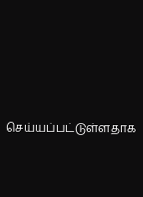செய்யப்பட்டுள்ளதாக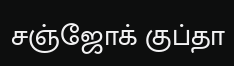சஞ்ஜோக் குப்தா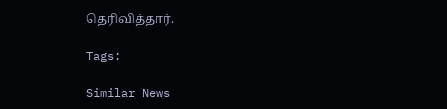தெரிவித்தார்.

Tags:

Similar News